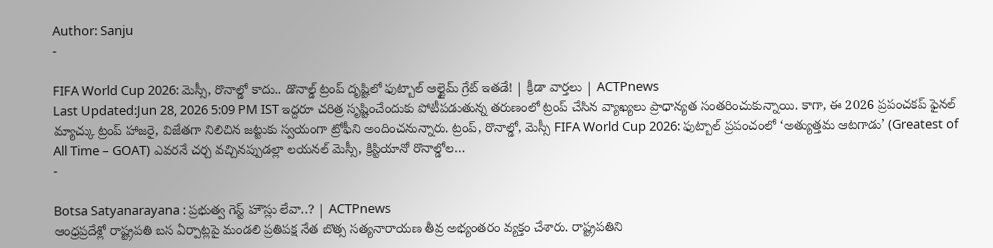Author: Sanju
-

FIFA World Cup 2026: మెస్సీ, రొనాల్డో కాదు.. డొనాల్డ్ ట్రంప్ దృష్టిలో ఫుట్బాల్ ఆల్టైమ్ గ్రేట్ ఇతడే! | క్రీడా వార్తలు | ACTPnews
Last Updated:Jun 28, 2026 5:09 PM IST ఇద్దరూ చరిత్ర సృష్టించేందుకు పోటీపడుతున్న తరుణంలో ట్రంప్ చేసిన వ్యాఖ్యలు ప్రాధాన్యత సంతరించుకున్నాయి. కాగా, ఈ 2026 ప్రపంచకప్ ఫైనల్ మ్యాచ్కు ట్రంప్ హాజరై, విజేతగా నిలిచిన జట్టుకు స్వయంగా ట్రోఫీని అందించనున్నారు. ట్రంప్, రొనాల్డో, మెస్సీ FIFA World Cup 2026: ఫుట్బాల్ ప్రపంచంలో ‘అత్యుత్తమ ఆటగాడు’ (Greatest of All Time – GOAT) ఎవరనే చర్చ వచ్చినప్పుడల్లా లయనల్ మెస్సీ, క్రిస్టియానో రొనాల్డోల…
-

Botsa Satyanarayana : ప్రభుత్వ గెస్ట్ హౌస్లు లేవా..? | ACTPnews
ఆంధ్రప్రదేశ్లో రాష్ట్రపతి బస ఏర్పాట్లపై మండలి ప్రతిపక్ష నేత బొత్స సత్యనారాయణ తీవ్ర అభ్యంతరం వ్యక్తం చేశారు. రాష్ట్రపతిని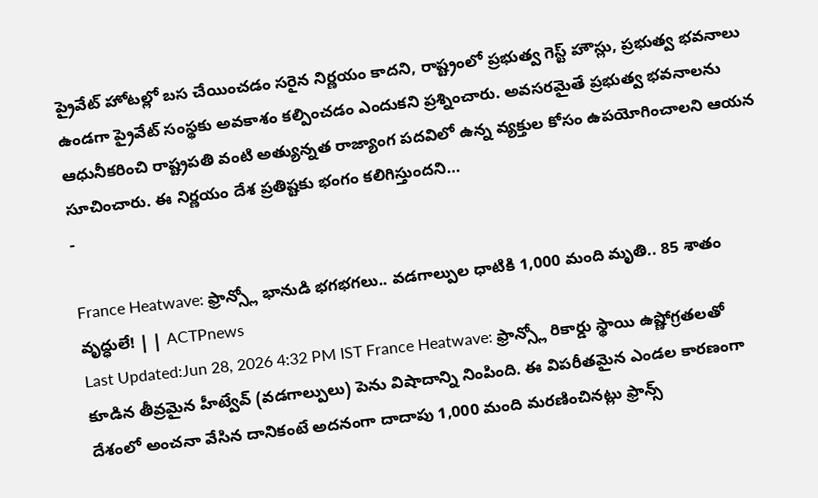ప్రైవేట్ హోటల్లో బస చేయించడం సరైన నిర్ణయం కాదని, రాష్ట్రంలో ప్రభుత్వ గెస్ట్ హౌస్లు, ప్రభుత్వ భవనాలు ఉండగా ప్రైవేట్ సంస్థకు అవకాశం కల్పించడం ఎందుకని ప్రశ్నించారు. అవసరమైతే ప్రభుత్వ భవనాలను ఆధునీకరించి రాష్ట్రపతి వంటి అత్యున్నత రాజ్యాంగ పదవిలో ఉన్న వ్యక్తుల కోసం ఉపయోగించాలని ఆయన సూచించారు. ఈ నిర్ణయం దేశ ప్రతిష్టకు భంగం కలిగిస్తుందని…
-

France Heatwave: ఫ్రాన్స్లో భానుడి భగభగలు.. వడగాల్పుల ధాటికి 1,000 మంది మృతి.. 85 శాతం వృద్ధులే! | | ACTPnews
Last Updated:Jun 28, 2026 4:32 PM IST France Heatwave: ఫ్రాన్స్లో రికార్డు స్థాయి ఉష్ణోగ్రతలతో కూడిన తీవ్రమైన హీట్వేవ్ (వడగాల్పులు) పెను విషాదాన్ని నింపింది. ఈ విపరీతమైన ఎండల కారణంగా దేశంలో అంచనా వేసిన దానికంటే అదనంగా దాదాపు 1,000 మంది మరణించినట్లు ఫ్రాన్స్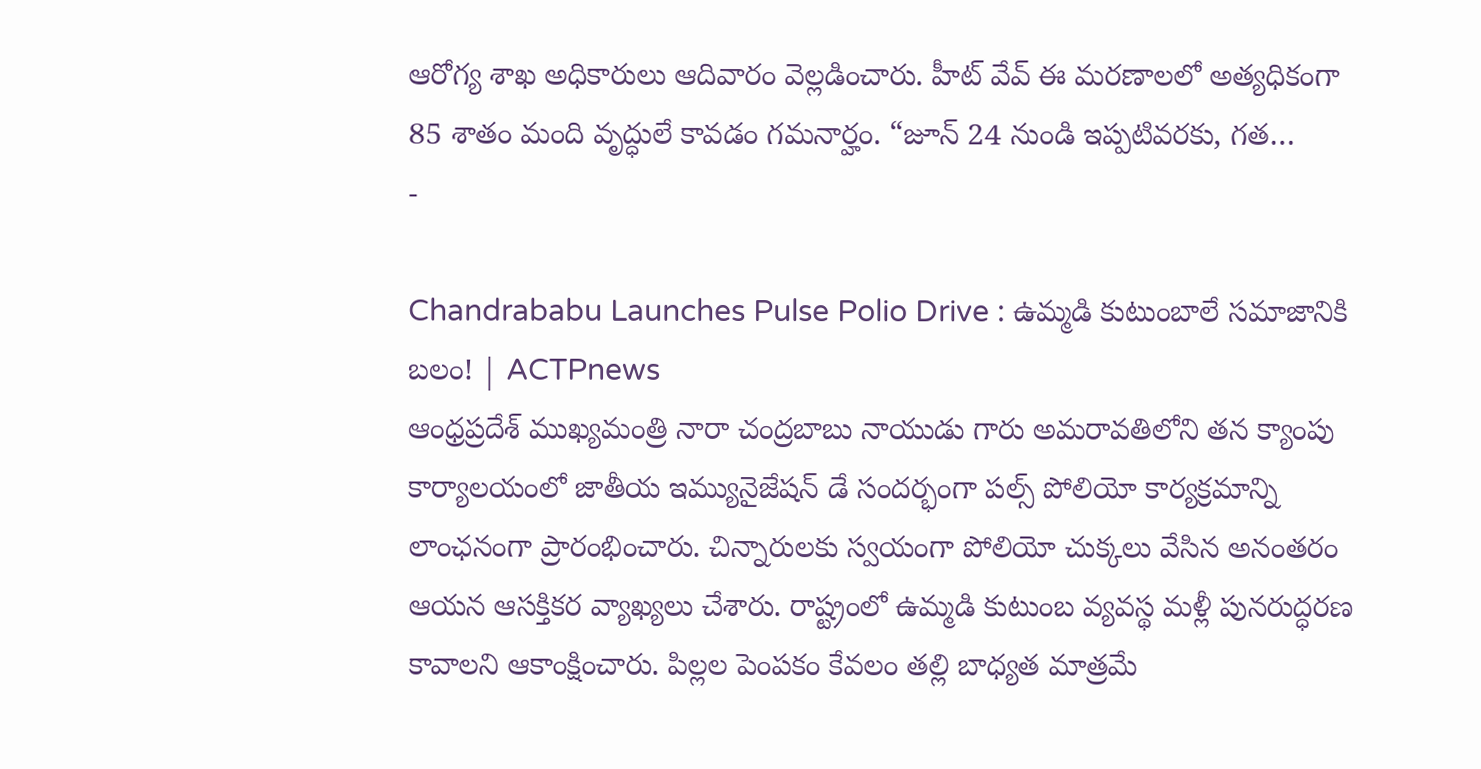ఆరోగ్య శాఖ అధికారులు ఆదివారం వెల్లడించారు. హీట్ వేవ్ ఈ మరణాలలో అత్యధికంగా 85 శాతం మంది వృద్ధులే కావడం గమనార్హం. “జూన్ 24 నుండి ఇప్పటివరకు, గత…
-

Chandrababu Launches Pulse Polio Drive : ఉమ్మడి కుటుంబాలే సమాజానికి బలం! | ACTPnews
ఆంధ్రప్రదేశ్ ముఖ్యమంత్రి నారా చంద్రబాబు నాయుడు గారు అమరావతిలోని తన క్యాంపు కార్యాలయంలో జాతీయ ఇమ్యునైజేషన్ డే సందర్భంగా పల్స్ పోలియో కార్యక్రమాన్ని లాంఛనంగా ప్రారంభించారు. చిన్నారులకు స్వయంగా పోలియో చుక్కలు వేసిన అనంతరం ఆయన ఆసక్తికర వ్యాఖ్యలు చేశారు. రాష్ట్రంలో ఉమ్మడి కుటుంబ వ్యవస్థ మళ్లీ పునరుద్ధరణ కావాలని ఆకాంక్షించారు. పిల్లల పెంపకం కేవలం తల్లి బాధ్యత మాత్రమే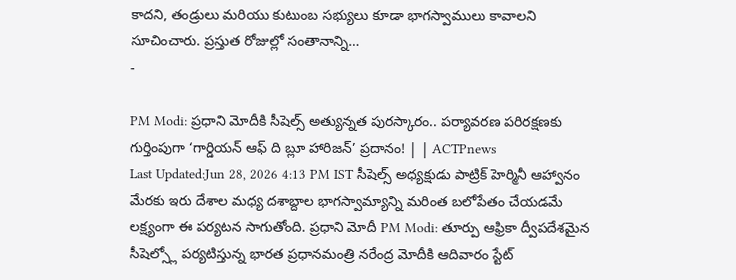కాదని, తండ్రులు మరియు కుటుంబ సభ్యులు కూడా భాగస్వాములు కావాలని సూచించారు. ప్రస్తుత రోజుల్లో సంతానాన్ని…
-

PM Modi: ప్రధాని మోదీకి సీషెల్స్ అత్యున్నత పురస్కారం.. పర్యావరణ పరిరక్షణకు గుర్తింపుగా ‘గార్డియన్ ఆఫ్ ది బ్లూ హారిజన్’ ప్రదానం! | | ACTPnews
Last Updated:Jun 28, 2026 4:13 PM IST సీషెల్స్ అధ్యక్షుడు పాట్రిక్ హెర్మినీ ఆహ్వానం మేరకు ఇరు దేశాల మధ్య దశాబ్దాల భాగస్వామ్యాన్ని మరింత బలోపేతం చేయడమే లక్ష్యంగా ఈ పర్యటన సాగుతోంది. ప్రధాని మోదీ PM Modi: తూర్పు ఆఫ్రికా ద్వీపదేశమైన సీషెల్స్లో పర్యటిస్తున్న భారత ప్రధానమంత్రి నరేంద్ర మోదీకి ఆదివారం స్టేట్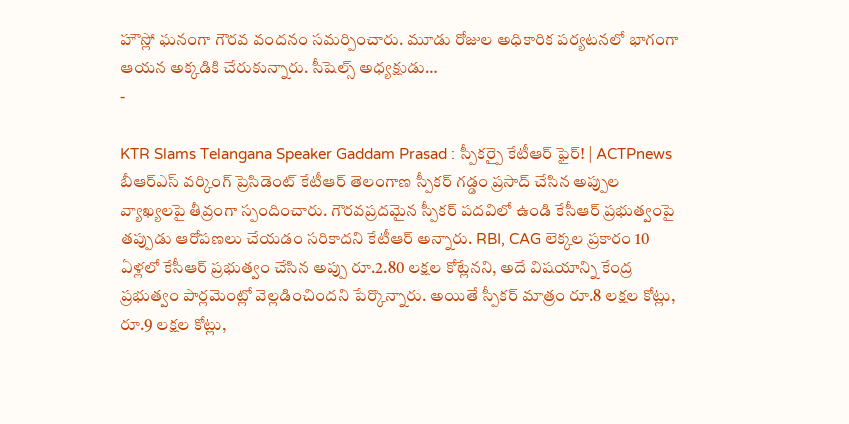హౌస్లో ఘనంగా గౌరవ వందనం సమర్పించారు. మూడు రోజుల అధికారిక పర్యటనలో భాగంగా ఆయన అక్కడికి చేరుకున్నారు. సీషెల్స్ అధ్యక్షుడు…
-

KTR Slams Telangana Speaker Gaddam Prasad : స్పీకర్పై కేటీఆర్ ఫైర్! | ACTPnews
బీఆర్ఎస్ వర్కింగ్ ప్రెసిడెంట్ కేటీఆర్ తెలంగాణ స్పీకర్ గడ్డం ప్రసాద్ చేసిన అప్పుల వ్యాఖ్యలపై తీవ్రంగా స్పందించారు. గౌరవప్రదమైన స్పీకర్ పదవిలో ఉండి కేసీఆర్ ప్రభుత్వంపై తప్పుడు ఆరోపణలు చేయడం సరికాదని కేటీఆర్ అన్నారు. RBI, CAG లెక్కల ప్రకారం 10 ఏళ్లలో కేసీఆర్ ప్రభుత్వం చేసిన అప్పు రూ.2.80 లక్షల కోట్లేనని, అదే విషయాన్ని కేంద్ర ప్రభుత్వం పార్లమెంట్లో వెల్లడించిందని పేర్కొన్నారు. అయితే స్పీకర్ మాత్రం రూ.8 లక్షల కోట్లు, రూ.9 లక్షల కోట్లు,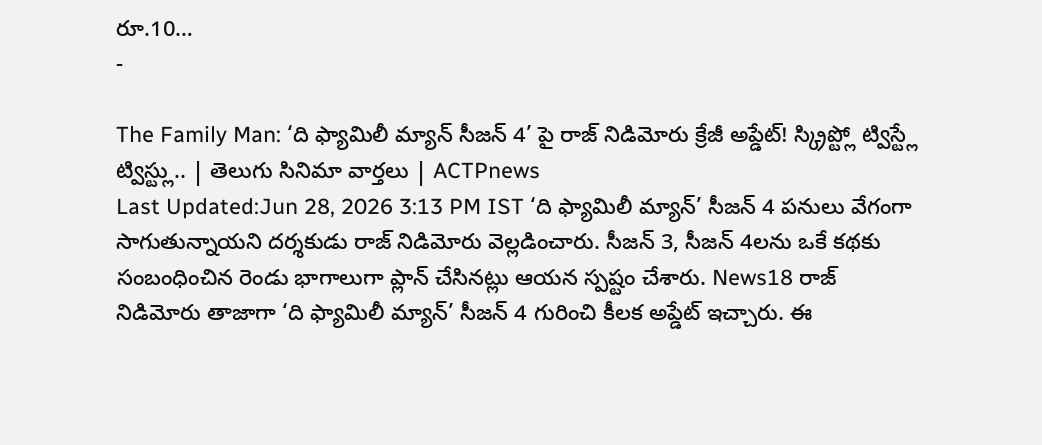రూ.10…
-

The Family Man: ‘ది ఫ్యామిలీ మ్యాన్ సీజన్ 4’ పై రాజ్ నిడిమోరు క్రేజీ అప్డేట్! స్క్రిప్ట్లో ట్విస్ట్లే ట్విస్ట్లు.. | తెలుగు సినిమా వార్తలు | ACTPnews
Last Updated:Jun 28, 2026 3:13 PM IST ‘ది ఫ్యామిలీ మ్యాన్’ సీజన్ 4 పనులు వేగంగా సాగుతున్నాయని దర్శకుడు రాజ్ నిడిమోరు వెల్లడించారు. సీజన్ 3, సీజన్ 4లను ఒకే కథకు సంబంధించిన రెండు భాగాలుగా ప్లాన్ చేసినట్లు ఆయన స్పష్టం చేశారు. News18 రాజ్ నిడిమోరు తాజాగా ‘ది ఫ్యామిలీ మ్యాన్’ సీజన్ 4 గురించి కీలక అప్డేట్ ఇచ్చారు. ఈ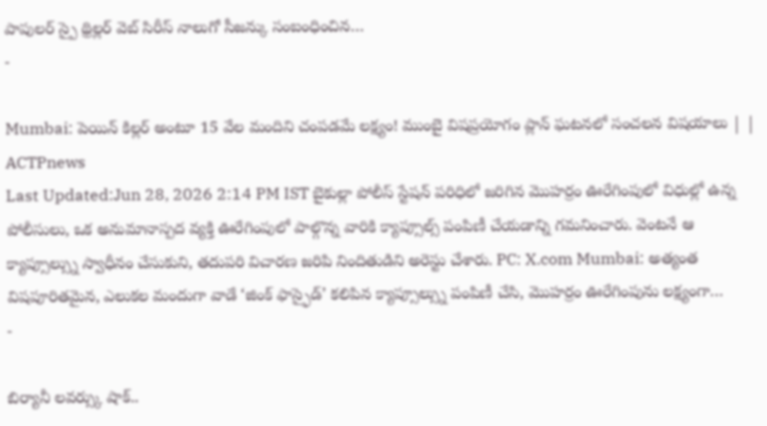పాపులర్ స్పై థ్రిల్లర్ వెబ్ సిరీస్ నాలుగో సీజన్కు సంబంధించిన…
-

Mumbai: పెయిన్ కిల్లర్ అంటూ 15 వేల మందిని చంపడమే లక్ష్యం! ముంబై విషప్రయోగం ప్లాన్ ఘటనలో సంచలన విషయాలు | | ACTPnews
Last Updated:Jun 28, 2026 2:14 PM IST బైకుల్లా పోలీస్ స్టేషన్ పరిధిలో జరిగిన మొహర్రం ఊరేగింపులో విధుల్లో ఉన్న పోలీసులు, ఒక అనుమానాస్పద వ్యక్తి ఊరేగింపులో పాల్గొన్న వారికి క్యాప్సూల్స్ పంపిణీ చేయడాన్ని గమనించారు. వెంటనే ఆ క్యాప్సూల్స్ను స్వాధీనం చేసుకుని, తదుపరి విచారణ జరిపి నిందితుడిని అరెస్టు చేశారు. PC: X.com Mumbai: అత్యంత విషపూరితమైన, ఎలుకల మందుగా వాడే ‘జింక్ ఫాస్ఫైడ్’ కలిపిన క్యాప్సూల్స్ను పంపిణీ చేసి, మొహర్రం ఊరేగింపును లక్ష్యంగా…
-

బిర్యానీ లవర్స్కు షాక్..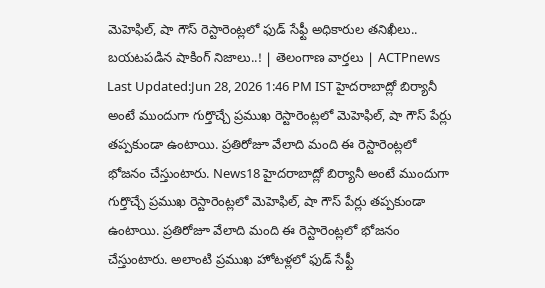మెహెఫిల్, షా గౌస్ రెస్టారెంట్లలో ఫుడ్ సేఫ్టీ అధికారుల తనిఖీలు.. బయటపడిన షాకింగ్ నిజాలు..! | తెలంగాణ వార్తలు | ACTPnews
Last Updated:Jun 28, 2026 1:46 PM IST హైదరాబాద్లో బిర్యానీ అంటే ముందుగా గుర్తొచ్చే ప్రముఖ రెస్టారెంట్లలో మెహెఫిల్, షా గౌస్ పేర్లు తప్పకుండా ఉంటాయి. ప్రతిరోజూ వేలాది మంది ఈ రెస్టారెంట్లలో భోజనం చేస్తుంటారు. News18 హైదరాబాద్లో బిర్యానీ అంటే ముందుగా గుర్తొచ్చే ప్రముఖ రెస్టారెంట్లలో మెహెఫిల్, షా గౌస్ పేర్లు తప్పకుండా ఉంటాయి. ప్రతిరోజూ వేలాది మంది ఈ రెస్టారెంట్లలో భోజనం చేస్తుంటారు. అలాంటి ప్రముఖ హోటళ్లలో ఫుడ్ సేఫ్టీ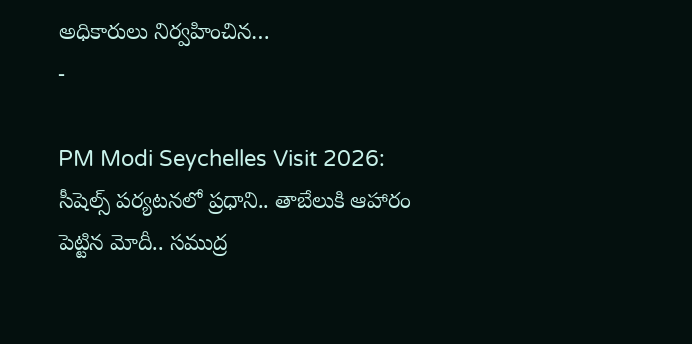అధికారులు నిర్వహించిన…
-

PM Modi Seychelles Visit 2026: సీషెల్స్ పర్యటనలో ప్రధాని.. తాబేలుకి ఆహారం పెట్టిన మోదీ.. సముద్ర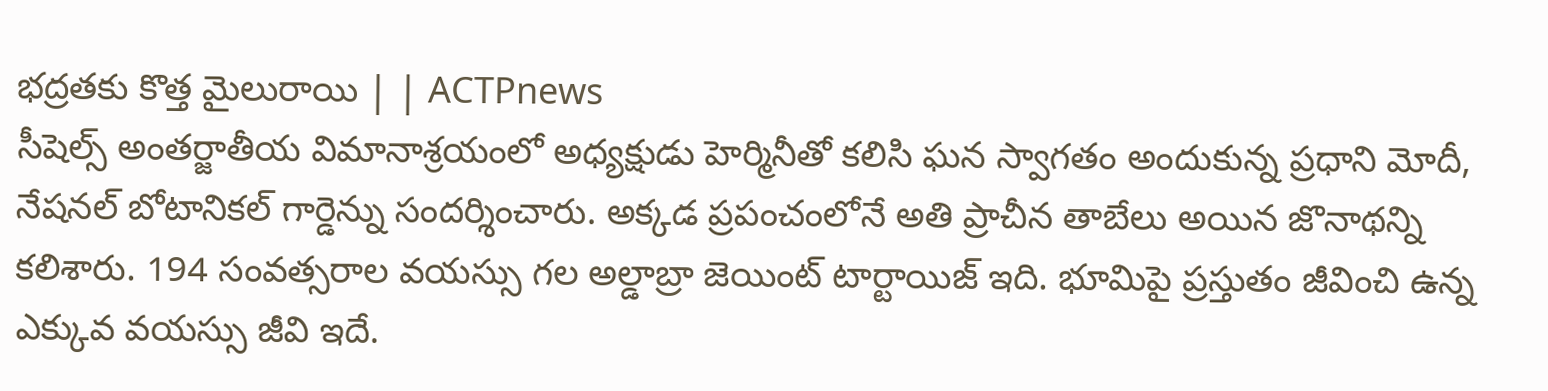భద్రతకు కొత్త మైలురాయి | | ACTPnews
సీషెల్స్ అంతర్జాతీయ విమానాశ్రయంలో అధ్యక్షుడు హెర్మినీతో కలిసి ఘన స్వాగతం అందుకున్న ప్రధాని మోదీ, నేషనల్ బోటానికల్ గార్డెన్ను సందర్శించారు. అక్కడ ప్రపంచంలోనే అతి ప్రాచీన తాబేలు అయిన జొనాథన్ని కలిశారు. 194 సంవత్సరాల వయస్సు గల అల్డాబ్రా జెయింట్ టార్టాయిజ్ ఇది. భూమిపై ప్రస్తుతం జీవించి ఉన్న ఎక్కువ వయస్సు జీవి ఇదే.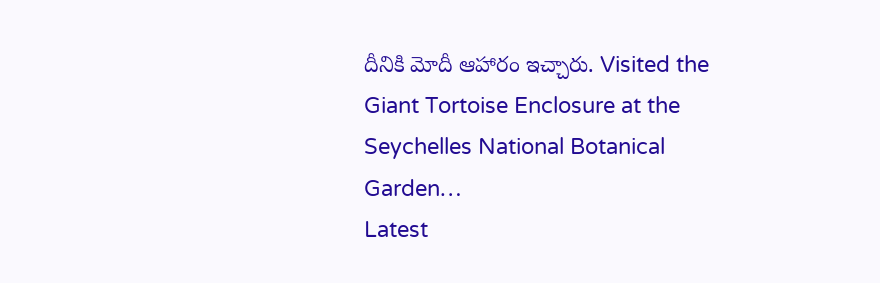దీనికి మోదీ ఆహారం ఇచ్చారు. Visited the Giant Tortoise Enclosure at the Seychelles National Botanical Garden…
Latest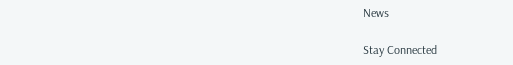News

Stay Connected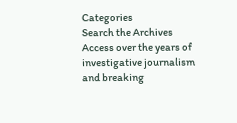Categories
Search the Archives
Access over the years of investigative journalism and breaking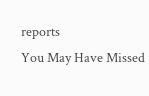reports
You May Have Missed